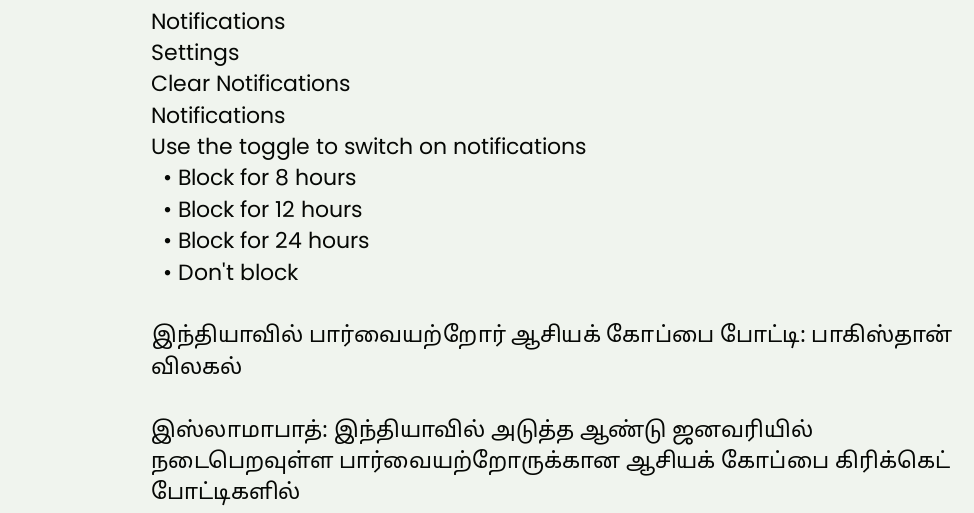Notifications
Settings
Clear Notifications
Notifications
Use the toggle to switch on notifications
  • Block for 8 hours
  • Block for 12 hours
  • Block for 24 hours
  • Don't block

இந்தியாவில் பார்வையற்றோர் ஆசியக் கோப்பை போட்டி: பாகிஸ்தான் விலகல்

இஸ்லாமாபாத்: இந்தியாவில் அடுத்த ஆண்டு ஜனவரியில் நடைபெறவுள்ள பார்வையற்றோருக்கான ஆசியக் கோப்பை கிரிக்கெட் போட்டிகளில்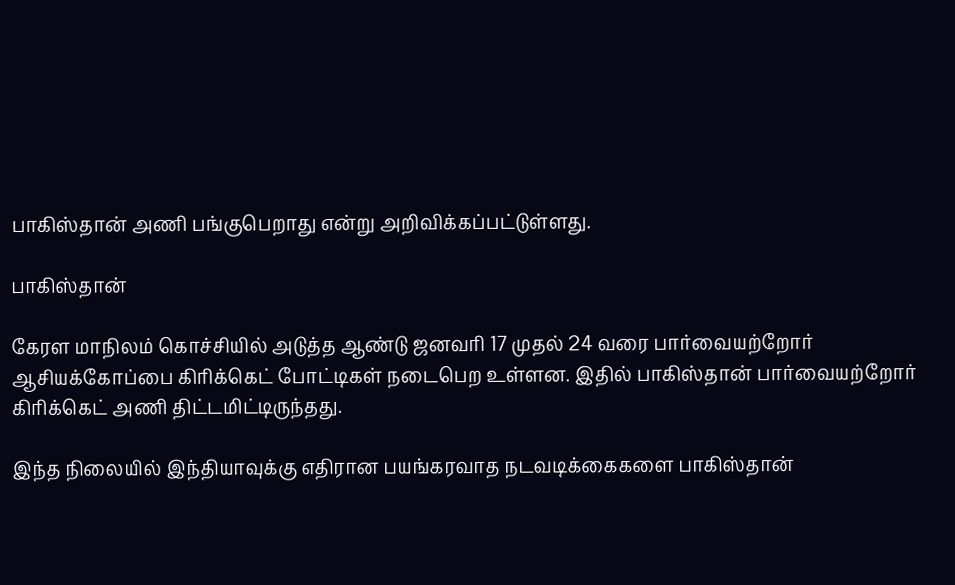பாகிஸ்தான் அணி பங்குபெறாது என்று அறிவிக்கப்பட்டுள்ளது.

பாகிஸ்தான்

கேரள மாநிலம் கொச்சியில் அடுத்த ஆண்டு ஜனவரி 17 முதல் 24 வரை பார்வையற்றோர் ஆசியக்கோப்பை கிரிக்கெட் போட்டிகள் நடைபெற உள்ளன. இதில் பாகிஸ்தான் பார்வையற்றோர் கிரிக்கெட் அணி திட்டமிட்டிருந்தது.

இந்த நிலையில் இந்தியாவுக்கு எதிரான பயங்கரவாத நடவடிக்கைகளை பாகிஸ்தான்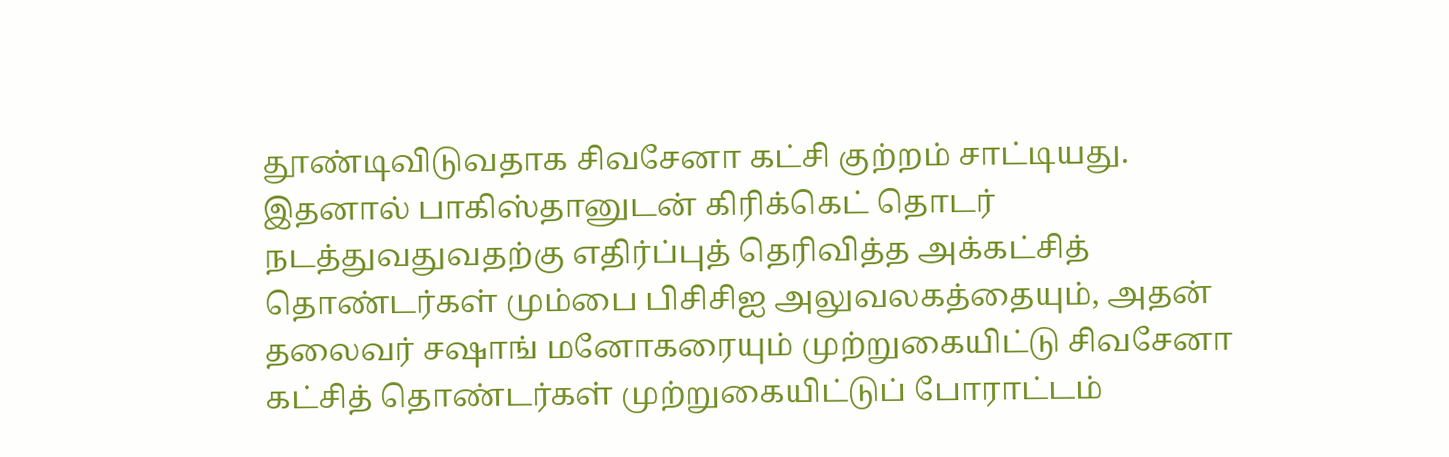தூண்டிவிடுவதாக சிவசேனா கட்சி குற்றம் சாட்டியது. இதனால் பாகிஸ்தானுடன் கிரிக்கெட் தொடர் நடத்துவதுவதற்கு எதிர்ப்புத் தெரிவித்த அக்கட்சித் தொண்டர்கள் மும்பை பிசிசிஐ அலுவலகத்தையும், அதன் தலைவர் சஷாங் மனோகரையும் முற்றுகையிட்டு சிவசேனா கட்சித் தொண்டர்கள் முற்றுகையிட்டுப் போராட்டம்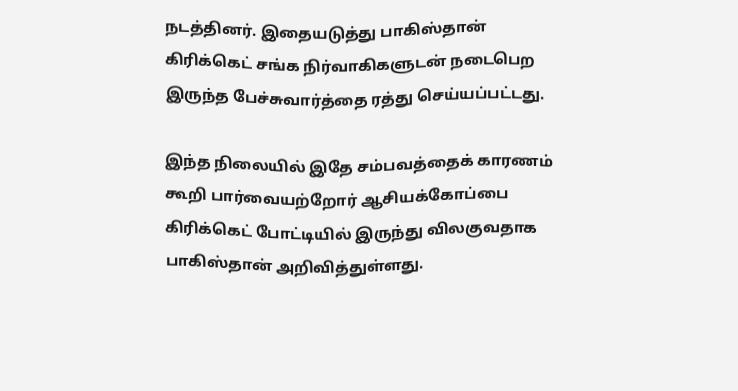நடத்தினர். இதையடுத்து பாகிஸ்தான் கிரிக்கெட் சங்க நிர்வாகிகளுடன் நடைபெற இருந்த பேச்சுவார்த்தை ரத்து செய்யப்பட்டது.

இந்த நிலையில் இதே சம்பவத்தைக் காரணம் கூறி பார்வையற்றோர் ஆசியக்கோப்பை கிரிக்கெட் போட்டியில் இருந்து விலகுவதாக பாகிஸ்தான் அறிவித்துள்ளது.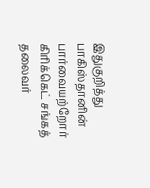இதுகுறித்து பாகிஸ்தானின் பார்வையற்றோர் கிரிக்கெட் சங்கத் தலைவர்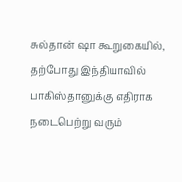சுல்தான் ஷா கூறுகையில், தற்போது இந்தியாவில் பாகிஸ்தானுக்கு எதிராக நடைபெற்று வரும்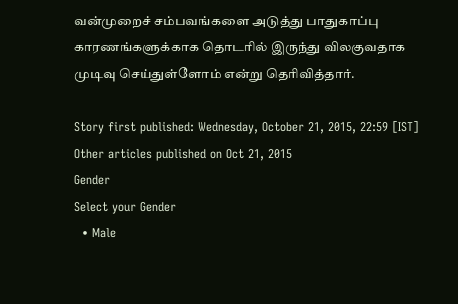வன்முறைச் சம்பவங்களை அடுத்து பாதுகாப்பு காரணங்களுக்காக தொடரில் இருந்து விலகுவதாக முடிவு செய்துள்ளோம் என்று தெரிவித்தார்.

Story first published: Wednesday, October 21, 2015, 22:59 [IST]
Other articles published on Oct 21, 2015
Gender
Select your Gender
  • Male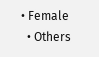• Female
  • Others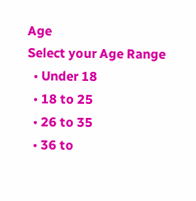Age
Select your Age Range
  • Under 18
  • 18 to 25
  • 26 to 35
  • 36 to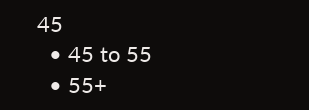45
  • 45 to 55
  • 55+